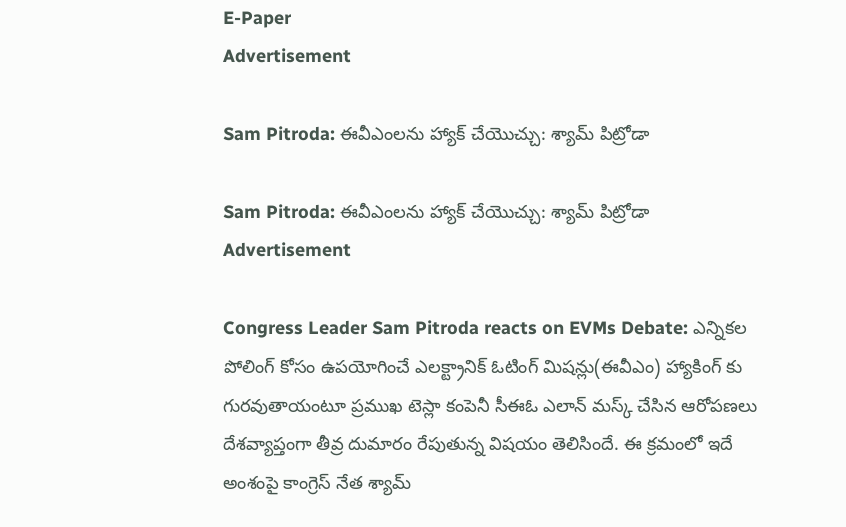E-Paper
Advertisement

Sam Pitroda: ఈవీఎంలను హ్యాక్ చేయొచ్చు: శ్యామ్ పిట్రోడా

Sam Pitroda: ఈవీఎంలను హ్యాక్ చేయొచ్చు: శ్యామ్ పిట్రోడా
Advertisement

Congress Leader Sam Pitroda reacts on EVMs Debate: ఎన్నికల పోలింగ్ కోసం ఉపయోగించే ఎలక్ట్రానిక్ ఓటింగ్ మిషన్లు(ఈవీఎం) హ్యాకింగ్ కు గురవుతాయంటూ ప్రముఖ టెస్లా కంపెనీ సీఈఓ ఎలాన్ మస్క్ చేసిన ఆరోపణలు దేశవ్యాప్తంగా తీవ్ర దుమారం రేపుతున్న విషయం తెలిసిందే. ఈ క్రమంలో ఇదే అంశంపై కాంగ్రెస్ నేత శ్యామ్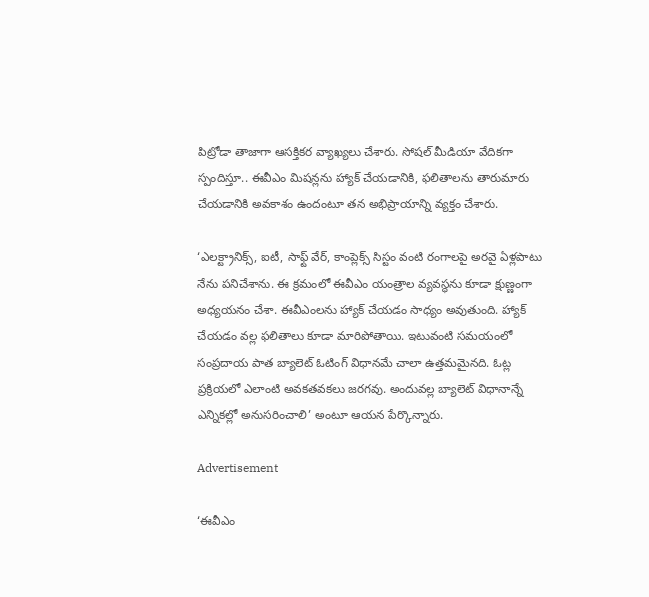పిట్రోడా తాజాగా ఆసక్తికర వ్యాఖ్యలు చేశారు. సోషల్ మీడియా వేదికగా స్పందిస్తూ.. ఈవీఎం మిషన్లను హ్యాక్ చేయడానికి, ఫలితాలను తారుమారు చేయడానికి అవకాశం ఉందంటూ తన అభిప్రాయాన్ని వ్యక్తం చేశారు.

‘ఎలక్ట్రానిక్స్, ఐటీ, సాఫ్ట్ వేర్, కాంప్లెక్స్ సిస్టం వంటి రంగాలపై అరవై ఏళ్లపాటు నేను పనిచేశాను. ఈ క్రమంలో ఈవీఎం యంత్రాల వ్యవస్థను కూడా క్షుణ్ణంగా అధ్యయనం చేశా. ఈవీఎంలను హ్యాక్ చేయడం సాధ్యం అవుతుంది. హ్యాక్ చేయడం వల్ల ఫలితాలు కూడా మారిపోతాయి. ఇటువంటి సమయంలో సంప్రదాయ పాత బ్యాలెట్ ఓటింగ్ విధానమే చాలా ఉత్తమమైనది. ఓట్ల ప్రక్రియలో ఎలాంటి అవకతవకలు జరగవు. అందువల్ల బ్యాలెట్ విధానాన్నే ఎన్నికల్లో అనుసరించాలి’ అంటూ ఆయన పేర్కొన్నారు.

Advertisement

‘ఈవీఎం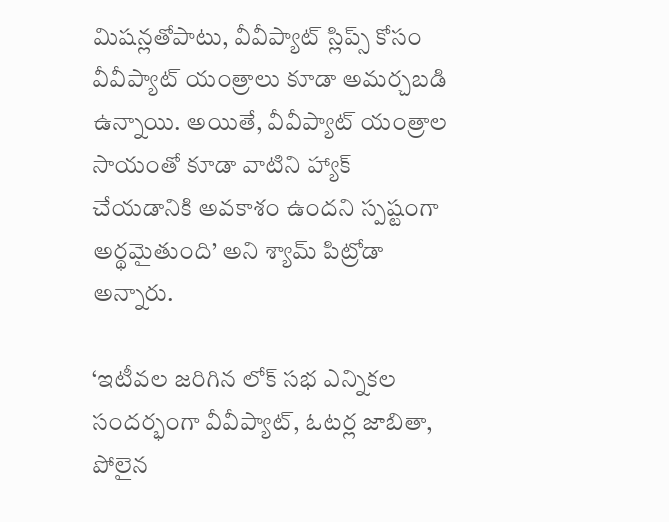మిషన్లతోపాటు, వీవీప్యాట్ స్లిప్స్ కోసం వీవీప్యాట్ యంత్రాలు కూడా అమర్చబడి ఉన్నాయి. అయితే, వీవీప్యాట్ యంత్రాల సాయంతో కూడా వాటిని హ్యాక్ చేయడానికి అవకాశం ఉందని స్పష్టంగా అర్థమైతుంది’ అని శ్యామ్ పిట్రోడా అన్నారు.

‘ఇటీవల జరిగిన లోక్ సభ ఎన్నికల సందర్భంగా వీవీప్యాట్, ఓటర్ల జాబితా, పోలైన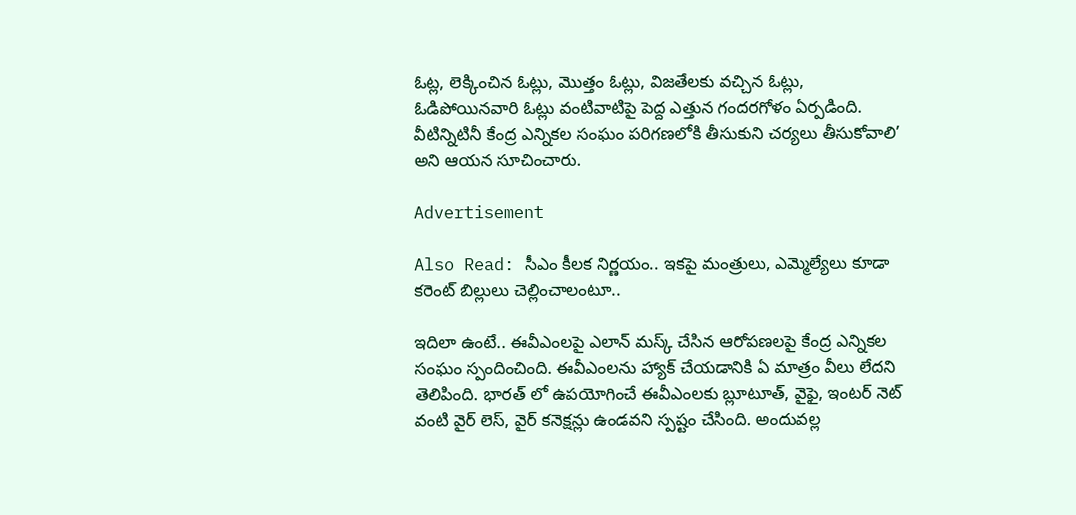ఓట్ల, లెక్కించిన ఓట్లు, మొత్తం ఓట్లు, విజతేలకు వచ్చిన ఓట్లు, ఓడిపోయినవారి ఓట్లు వంటివాటిపై పెద్ద ఎత్తున గందరగోళం ఏర్పడింది. వీటిన్నిటినీ కేంద్ర ఎన్నికల సంఘం పరిగణలోకి తీసుకుని చర్యలు తీసుకోవాలి’ అని ఆయన సూచించారు.

Advertisement

Also Read: సీఎం కీలక నిర్ణయం.. ఇకపై మంత్రులు, ఎమ్మెల్యేలు కూడా కరెంట్ బిల్లులు చెల్లించాలంటూ..

ఇదిలా ఉంటే.. ఈవీఎంలపై ఎలాన్ మస్క్ చేసిన ఆరోపణలపై కేంద్ర ఎన్నికల సంఘం స్పందించింది. ఈవీఎంలను హ్యాక్ చేయడానికి ఏ మాత్రం వీలు లేదని తెలిపింది. భారత్ లో ఉపయోగించే ఈవీఎంలకు బ్లూటూత్, వైఫై, ఇంటర్ నెట్ వంటి వైర్ లెస్, వైర్ కనెక్షన్లు ఉండవని స్పష్టం చేసింది. అందువల్ల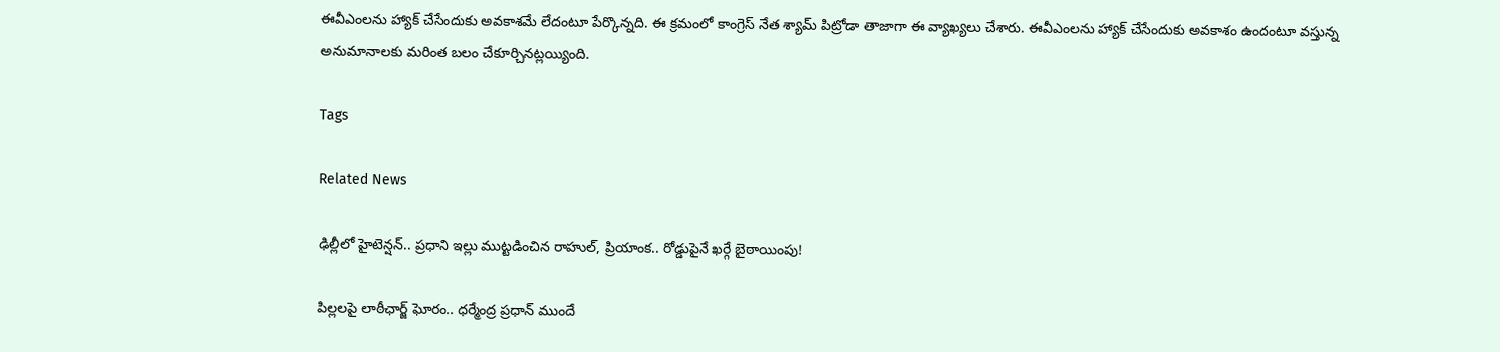ఈవీఎంలను హ్యాక్ చేసేందుకు అవకాశమే లేదంటూ పేర్కొన్నది. ఈ క్రమంలో కాంగ్రెస్ నేత శ్యామ్ పిట్రోడా తాజాగా ఈ వ్యాఖ్యలు చేశారు. ఈవీఎంలను హ్యాక్ చేసేందుకు అవకాశం ఉందంటూ వస్తున్న అనుమానాలకు మరింత బలం చేకూర్చినట్లయ్యింది.

Tags

Related News

ఢిల్లీలో హైటెన్షన్.. ప్రధాని ఇల్లు ముట్టడించిన రాహుల్, ప్రియాంక.. రోడ్డుపైనే ఖర్గే బైఠాయింపు!

పిల్లలపై లాఠీఛార్జ్ ఘోరం.. ధర్మేంద్ర ప్రధాన్ ముందే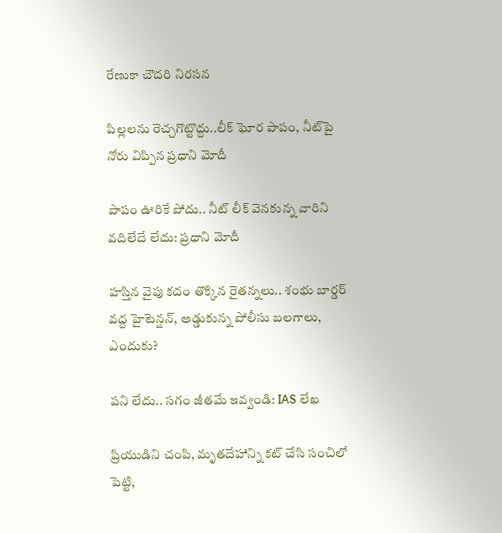రేణుకా చౌదరి నిరసన

పిల్లలను రెచ్చగొట్టొద్దు..లీక్ ఘోర పాపం, నీట్‌పై నోరు విప్పిన ప్రధాని మోదీ

పాపం ఊరికే పోదు.. నీట్ లీక్ వెనకున్న వారిని వదిలేదే లేదు: ప్రధాని మోదీ

హస్తిన వైపు కదం తొక్కిన రైతన్నలు.. శంభు బార్డర్ వద్ద హైటెన్షన్, అడ్డుకున్న పోలీసు బలగాలు, ఎందుకు?

పని లేదు.. సగం జీతమే ఇవ్వండి: IAS లేఖ

ప్రియుడిని చంపి, మృతదేహాన్ని కట్ చేసి సంచిలో పెట్టి,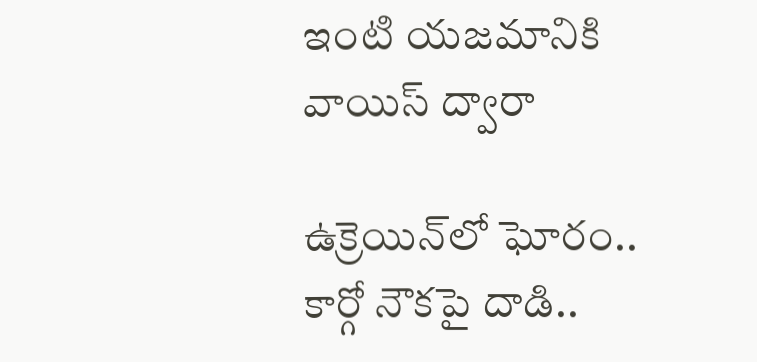ఇంటి యజమానికి వాయిస్ ద్వారా

ఉక్రెయిన్‌లో ఘోరం.. కార్గో నౌకపై దాడి..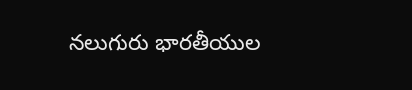నలుగురు భారతీయుల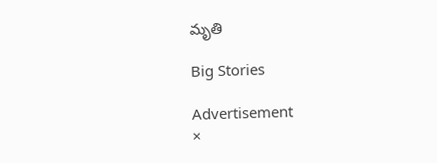మృతి

Big Stories

Advertisement
×